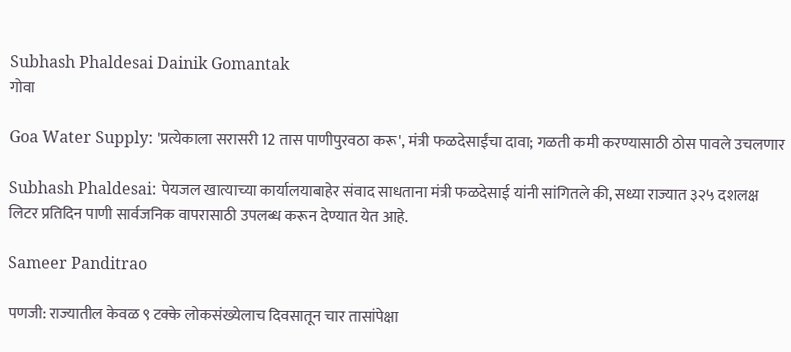Subhash Phaldesai Dainik Gomantak
गोवा

Goa Water Supply: 'प्रत्येकाला सरासरी 12 तास पाणीपुरवठा करू', मंत्री फळदेसाईंचा दावा; गळती कमी करण्यासाठी ठोस पावले उचलणार

Subhash Phaldesai: पेयजल खात्याच्या कार्यालयाबाहेर संवाद साधताना मंत्री फळदेसाई यांनी सांगितले की, सध्या राज्यात ३२५ दशलक्ष लिटर प्रतिदिन पाणी सार्वजनिक वापरासाठी उपलब्ध करून देण्यात येत आहे.

Sameer Panditrao

पणजी: राज्यातील केवळ ९ टक्के लोकसंख्येलाच दिवसातून चार तासांपेक्षा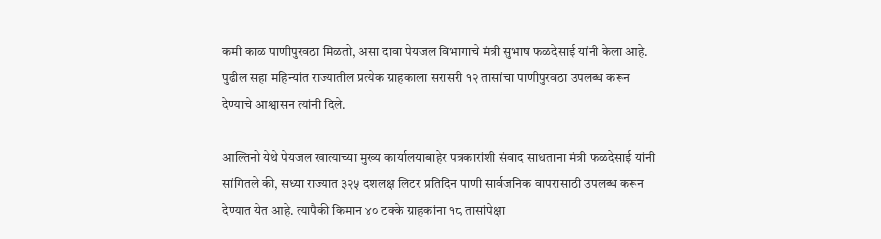कमी काळ पाणीपुरवठा मिळतो, असा दावा पेयजल विभागाचे मंत्री सुभाष फळदेसाई यांनी केला आहे. पुढील सहा महिन्यांत राज्यातील प्रत्येक ग्राहकाला सरासरी १२ तासांचा पाणीपुरवठा उपलब्ध करून देण्याचे आश्वासन त्यांनी दिले.

आल्तिनो येथे पेयजल खात्याच्या मुख्य कार्यालयाबाहेर पत्रकारांशी संवाद साधताना मंत्री फळदेसाई यांनी सांगितले की, सध्या राज्यात ३२५ दशलक्ष लिटर प्रतिदिन पाणी सार्वजनिक वापरासाठी उपलब्ध करून देण्यात येत आहे. त्यापैकी किमान ४० टक्के ग्राहकांना १८ तासांपेक्षा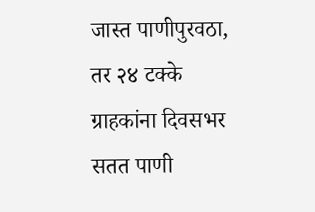जास्त पाणीपुरवठा, तर २४ टक्के ग्राहकांना दिवसभर सतत पाणी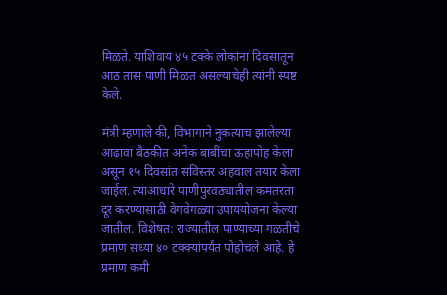मिळते. याशिवाय ४५ टक्के लोकांना दिवसातून आठ तास पाणी मिळत असल्याचेही त्यांनी स्पष्ट केले.

मंत्री म्हणाले की, विभागाने नुकत्याच झालेल्या आढावा बैठकीत अनेक बाबींचा ऊहापोह केला असून १५ दिवसांत सविस्तर अहवाल तयार केला जाईल. त्याआधारे पाणीपुरवठ्यातील कमतरता दूर करण्यासाठी वेगवेगळ्या उपाययोजना केल्या जातील. विशेषत: राज्यातील पाण्याच्या गळतीचे प्रमाण सध्या ४० टक्क्यांपर्यंत पोहोचले आहे. हे प्रमाण कमी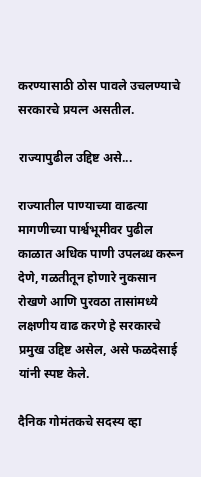करण्यासाठी ठोस पावले उचलण्याचे सरकारचे प्रयत्न असतील.

राज्यापुढील उद्दिष्ट असे...

राज्यातील पाण्याच्या वाढत्या मागणीच्या पार्श्वभूमीवर पुढील काळात अधिक पाणी उपलब्ध करून देणे, गळतीतून होणारे नुकसान रोखणे आणि पुरवठा तासांमध्ये लक्षणीय वाढ करणे हे सरकारचे प्रमुख उद्दिष्ट असेल, असे फळदेसाई यांनी स्पष्ट केले.

दैनिक गोमंतकचे सदस्य व्हा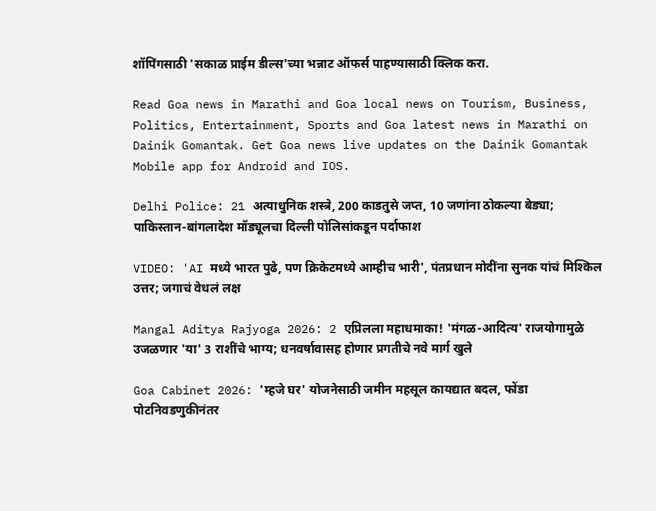शॉपिंगसाठी 'सकाळ प्राईम डील्स'च्या भन्नाट ऑफर्स पाहण्यासाठी क्लिक करा.

Read Goa news in Marathi and Goa local news on Tourism, Business, Politics, Entertainment, Sports and Goa latest news in Marathi on Dainik Gomantak. Get Goa news live updates on the Dainik Gomantak Mobile app for Android and IOS.

Delhi Police: 21 अत्याधुनिक शस्त्रे, 200 काडतुसे जप्त, 10 जणांना ठोकल्या बेड्या; पाकिस्तान-बांगलादेश मॉड्यूलचा दिल्ली पोलिसांकडून पर्दाफाश

VIDEO: 'AI मध्ये भारत पुढे, पण क्रिकेटमध्ये आम्हीच भारी', पंतप्रधान मोदींना सुनक यांचं मिश्किल उत्तर; जगाचं वेधलं लक्ष

Mangal Aditya Rajyoga 2026: 2 एप्रिलला महाधमाका! 'मंगळ-आदित्य' राजयोगामुळे उजळणार 'या' 3 राशींचे भाग्य; धनवर्षावासह होणार प्रगतीचे नवे मार्ग खुले

Goa Cabinet 2026: 'म्हजे घर' योजनेसाठी जमीन महसूल कायद्यात बदल, फोंडा पोटनिवडणुकीनंतर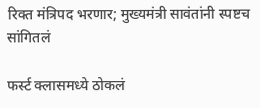रिक्त मंत्रिपद भरणार; मुख्यमंत्री सावंतांनी स्पष्टच सांगितलं

फर्स्ट क्लासमध्ये ठोकलं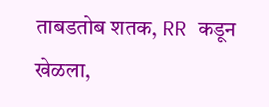ताबडतोब शतक, RR कडून खेळला,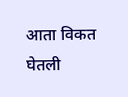आता विकत घेतली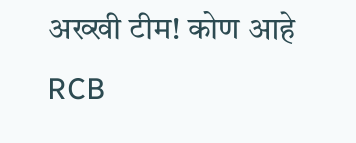अख्खी टीम! कोण आहे RCB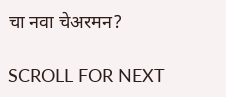चा नवा चेअरमन?

SCROLL FOR NEXT